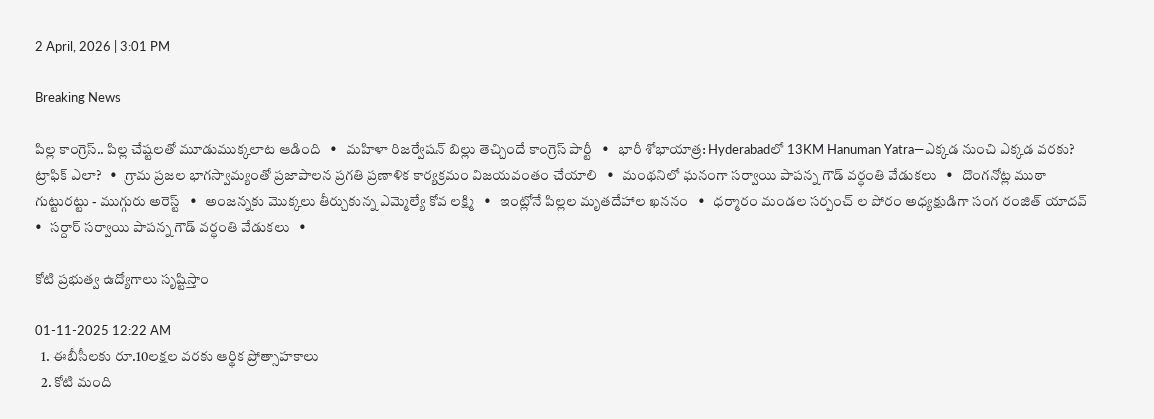2 April, 2026 | 3:01 PM

Breaking News

పిల్ల కాంగ్రెస్.. పిల్ల చేష్టలతో మూడుముక్కలాట ఆడింది   •   మహిళా రిజర్వేషన్ బిల్లు తెచ్చిందే కాంగ్రెస్ పార్టీ   •   భారీ శోభాయాత్ర: Hyderabadలో 13KM Hanuman Yatra—ఎక్కడ నుంచి ఎక్కడ వరకు? ట్రాఫిక్ ఎలా?   •   గ్రామ ప్రజల భాగస్వామ్యంతో ప్రజాపాలన ప్రగతి ప్రణాళిక కార్యక్రమం విజయవంతం చేయాలి   •   మంథనిలో ఘనంగా సర్వాయి పాపన్న గౌడ్ వర్ధంతి వేడుకలు   •   దొంగనోట్ల ముఠా గుట్టురట్టు - ముగ్గురు అరెస్ట్   •   అంజన్నకు మొక్కలు తీర్చుకున్న ఎమ్మెల్యే కోవ లక్ష్మి   •   ఇంట్లోనే పిల్లల మృతదేహాల ఖననం   •   ధర్మారం మండల సర్పంచ్ ల పోరం అధ్యక్షుడిగా సంగ రంజిత్ యాదవ్   •   సర్దార్ సర్వాయి పాపన్న గౌడ్ వర్ధంతి వేడుకలు   •

కోటి ప్రభుత్వ ఉద్యోగాలు సృష్టిస్తాం

01-11-2025 12:22 AM
  1. ఈబీసీలకు రూ.10లక్షల వరకు ఆర్థిక ప్రోత్సాహకాలు
  2. కోటి మంది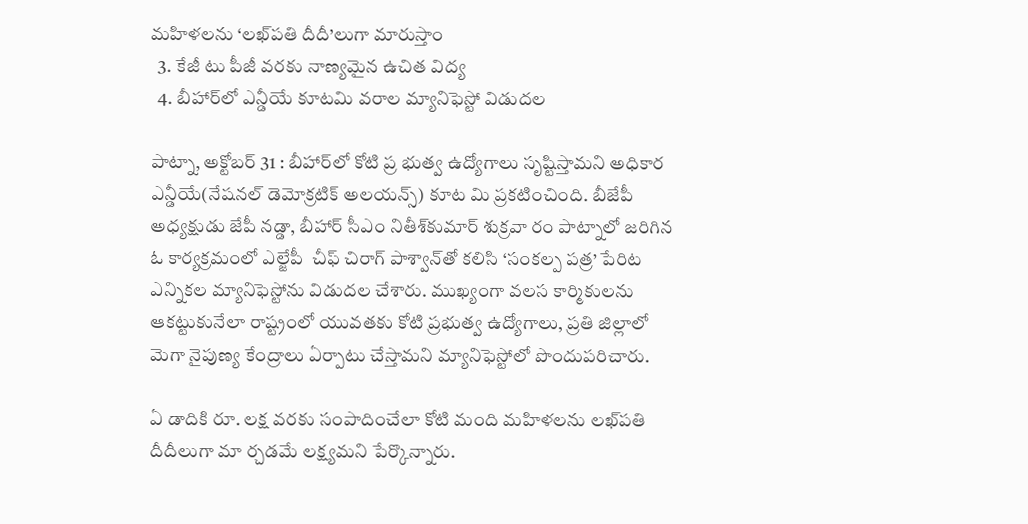మహిళలను ‘లఖ్‌పతి దీదీ’లుగా మారుస్తాం
  3. కేజీ టు పీజీ వరకు నాణ్యమైన ఉచిత విద్య
  4. బీహార్‌లో ఎన్డీయే కూటమి వరాల మ్యానిఫెస్టో విడుదల

పాట్నా, అక్టోబర్ 31 : బీహార్‌లో కోటి ప్ర భుత్వ ఉద్యోగాలు సృష్టిస్తామని అధికార ఎన్డీయే(నేషనల్ డెమోక్రటిక్ అలయన్స్) కూట మి ప్రకటించింది. బీజేపీ అధ్యక్షుడు జేపీ నడ్డా, బీహార్ సీఎం నితీశ్‌కుమార్ శుక్రవా రం పాట్నాలో జరిగిన ఓ కార్యక్రమంలో ఎల్జేపీ  చీఫ్ చిరాగ్ పాశ్వాన్‌తో కలిసి ‘సంకల్ప పత్ర’ పేరిట ఎన్నికల మ్యానిఫెస్టోను విడుదల చేశారు. ముఖ్యంగా వలస కార్మికులను ఆకట్టుకునేలా రాష్ట్రంలో యువతకు కోటి ప్రభుత్వ ఉద్యోగాలు, ప్రతి జిల్లాలో మెగా నైపుణ్య కేంద్రాలు ఏర్పాటు చేస్తామని మ్యానిఫెస్టోలో పొందుపరిచారు.

ఏ డాదికి రూ. లక్ష వరకు సంపాదించేలా కోటి మంది మహిళలను లఖ్‌పతి దీదీలుగా మా ర్చడమే లక్ష్యమని పేర్కొన్నారు.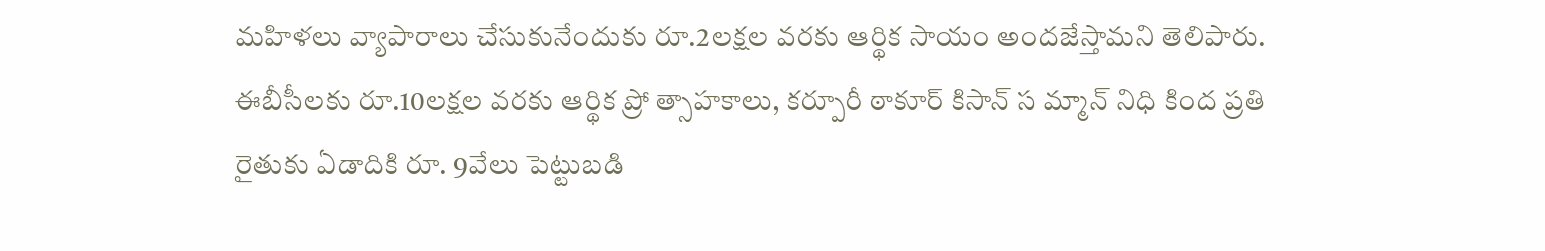మహిళలు వ్యాపారాలు చేసుకునేందుకు రూ.2లక్షల వరకు ఆర్థిక సాయం అందజేస్తామని తెలిపారు. ఈబీసీలకు రూ.10లక్షల వరకు ఆర్థిక ప్రో త్సాహకాలు, కర్పూరీ ఠాకూర్ కిసాన్ స మ్మాన్ నిధి కింద ప్రతి రైతుకు ఏడాదికి రూ. 9వేలు పెట్టుబడి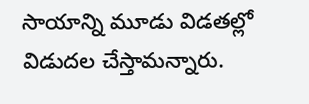సాయాన్ని మూడు విడతల్లో విడుదల చేస్తామన్నారు.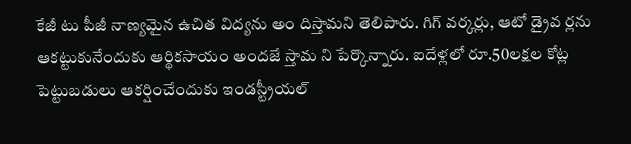కేజీ టు పీజీ నాణ్యమైన ఉచిత విద్యను అం దిస్తామని తెలిపారు. గిగ్ వర్కర్లు, ఆటో డ్రైవ ర్లను ఆకట్టుకునేందుకు ఆర్థికసాయం అందజే స్తామ ని పేర్కొన్నారు. ఐదేళ్లలో రూ.50లక్షల కోట్ల పెట్టుబడులు ఆకర్షించేందుకు ఇండస్ట్రీయల్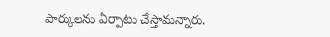పార్కులను ఏర్పాటు చేస్తామన్నారు.